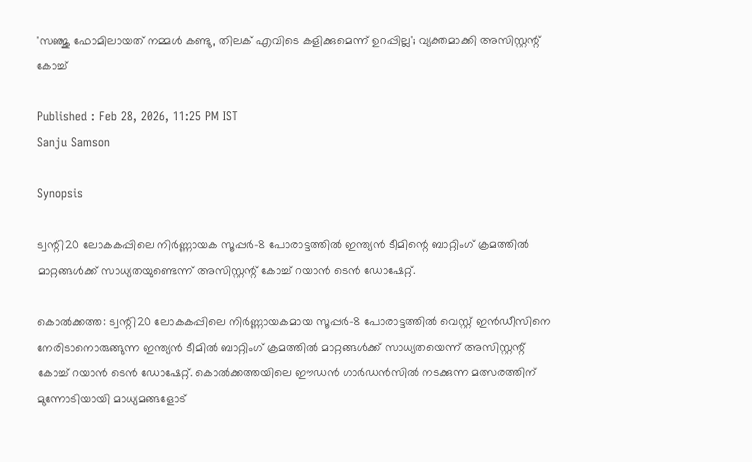'സഞ്ജു ഫോമിലായത് നമ്മള്‍ കണ്ടു, തിലക് എവിടെ കളിക്കുമെന്ന് ഉറപ്പില്ല'; വ്യക്തമാക്കി അസിസ്റ്റന്റ് കോച്ച്

Published : Feb 28, 2026, 11:25 PM IST
Sanju Samson

Synopsis

ട്വന്റി20 ലോകകപ്പിലെ നിർണ്ണായക സൂപ്പർ-8 പോരാട്ടത്തിൽ ഇന്ത്യൻ ടീമിന്റെ ബാറ്റിംഗ് ക്രമത്തിൽ മാറ്റങ്ങൾക്ക് സാധ്യതയുണ്ടെന്ന് അസിസ്റ്റന്റ് കോച്ച് റയാൻ ടെൻ ഡോഷേറ്റ്.

കൊല്‍ക്കത്ത: ട്വന്റി20 ലോകകപ്പിലെ നിര്‍ണ്ണായകമായ സൂപ്പര്‍-8 പോരാട്ടത്തില്‍ വെസ്റ്റ് ഇന്‍ഡീസിനെ നേരിടാനൊരുങ്ങുന്ന ഇന്ത്യന്‍ ടീമില്‍ ബാറ്റിംഗ് ക്രമത്തില്‍ മാറ്റങ്ങള്‍ക്ക് സാധ്യതയെന്ന് അസിസ്റ്റന്റ് കോച്ച് റയാന്‍ ടെന്‍ ഡോഷേറ്റ്. കൊല്‍ക്കത്തയിലെ ഈഡന്‍ ഗാര്‍ഡന്‍സില്‍ നടക്കുന്ന മത്സരത്തിന് മുന്നോടിയായി മാധ്യമങ്ങളോട്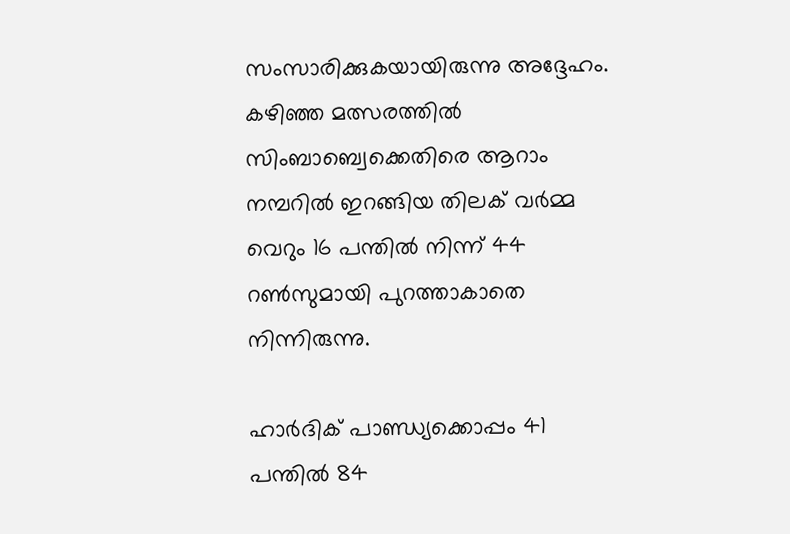സംസാരിക്കുകയായിരുന്നു അദ്ദേഹം. കഴിഞ്ഞ മത്സരത്തില്‍ സിംബാബ്വെക്കെതിരെ ആറാം നമ്പറില്‍ ഇറങ്ങിയ തിലക് വര്‍മ്മ വെറും 16 പന്തില്‍ നിന്ന് 44 റണ്‍സുമായി പുറത്താകാതെ നിന്നിരുന്നു.

ഹാര്‍ദിക് പാണ്ഡ്യക്കൊപ്പം 41 പന്തില്‍ 84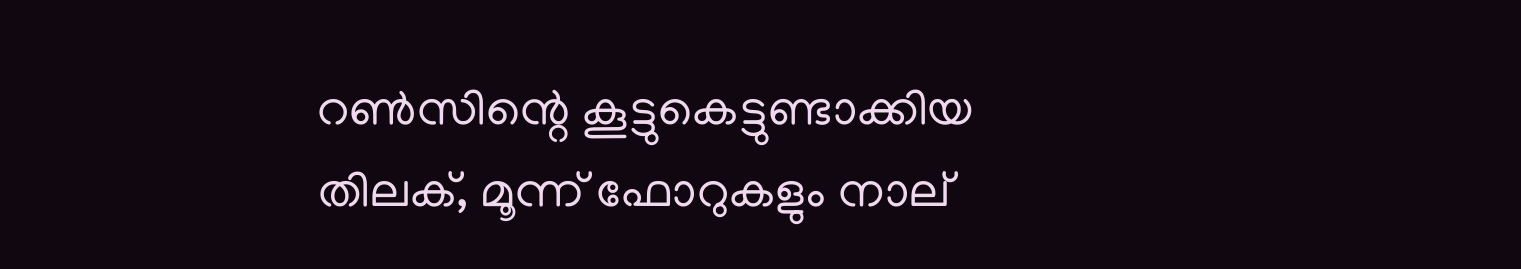റണ്‍സിന്റെ കൂട്ടുകെട്ടുണ്ടാക്കിയ തിലക്, മൂന്ന് ഫോറുകളും നാല്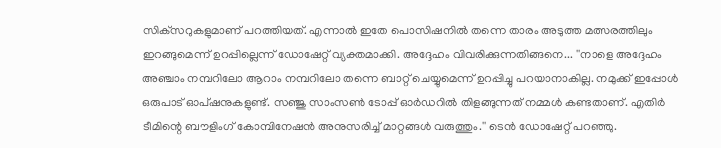സിക്‌സറുകളുമാണ് പറത്തിയത്. എന്നാല്‍ ഇതേ പൊസിഷനില്‍ തന്നെ താരം അടുത്ത മത്സരത്തിലും ഇറങ്ങുമെന്ന് ഉറപ്പില്ലെന്ന് ഡോഷേറ്റ് വ്യക്തമാക്കി. അദ്ദേഹം വിവരിക്കുന്നതിങ്ങനെ... ''നാളെ അദ്ദേഹം അഞ്ചാം നമ്പറിലോ ആറാം നമ്പറിലോ തന്നെ ബാറ്റ് ചെയ്യുമെന്ന് ഉറപ്പിച്ചു പറയാനാകില്ല. നമുക്ക് ഇപ്പോള്‍ ഒരുപാട് ഓപ്ഷനുകളുണ്ട്. സഞ്ജു സാംസണ്‍ ടോപ്പ് ഓര്‍ഡറില്‍ തിളങ്ങുന്നത് നമ്മള്‍ കണ്ടതാണ്. എതിര്‍ ടീമിന്റെ ബൗളിംഗ് കോമ്പിനേഷന്‍ അനുസരിച്ച് മാറ്റങ്ങള്‍ വരുത്തും.'' ടെന്‍ ഡോഷേറ്റ് പറഞ്ഞു.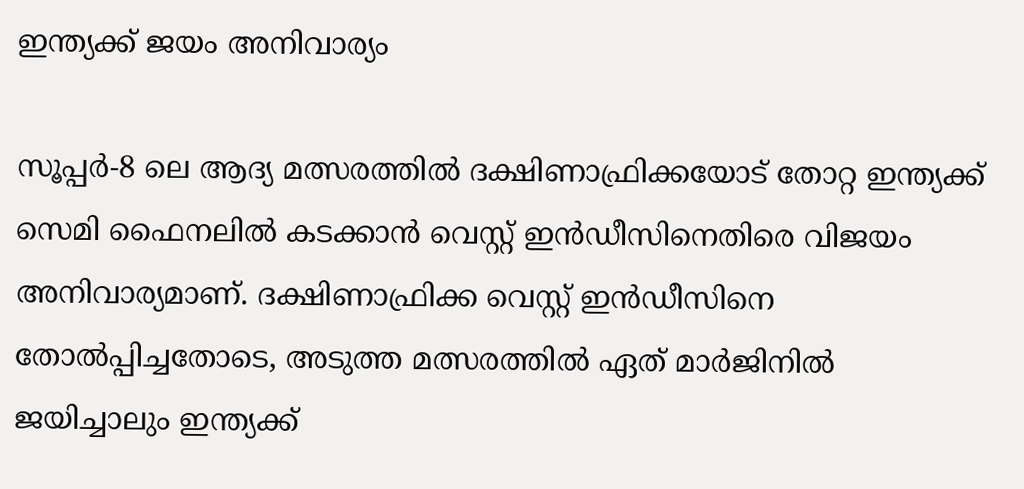ഇന്ത്യക്ക് ജയം അനിവാര്യം

സൂപ്പര്‍-8 ലെ ആദ്യ മത്സരത്തില്‍ ദക്ഷിണാഫ്രിക്കയോട് തോറ്റ ഇന്ത്യക്ക് സെമി ഫൈനലില്‍ കടക്കാന്‍ വെസ്റ്റ് ഇന്‍ഡീസിനെതിരെ വിജയം അനിവാര്യമാണ്. ദക്ഷിണാഫ്രിക്ക വെസ്റ്റ് ഇന്‍ഡീസിനെ തോല്‍പ്പിച്ചതോടെ, അടുത്ത മത്സരത്തില്‍ ഏത് മാര്‍ജിനില്‍ ജയിച്ചാലും ഇന്ത്യക്ക്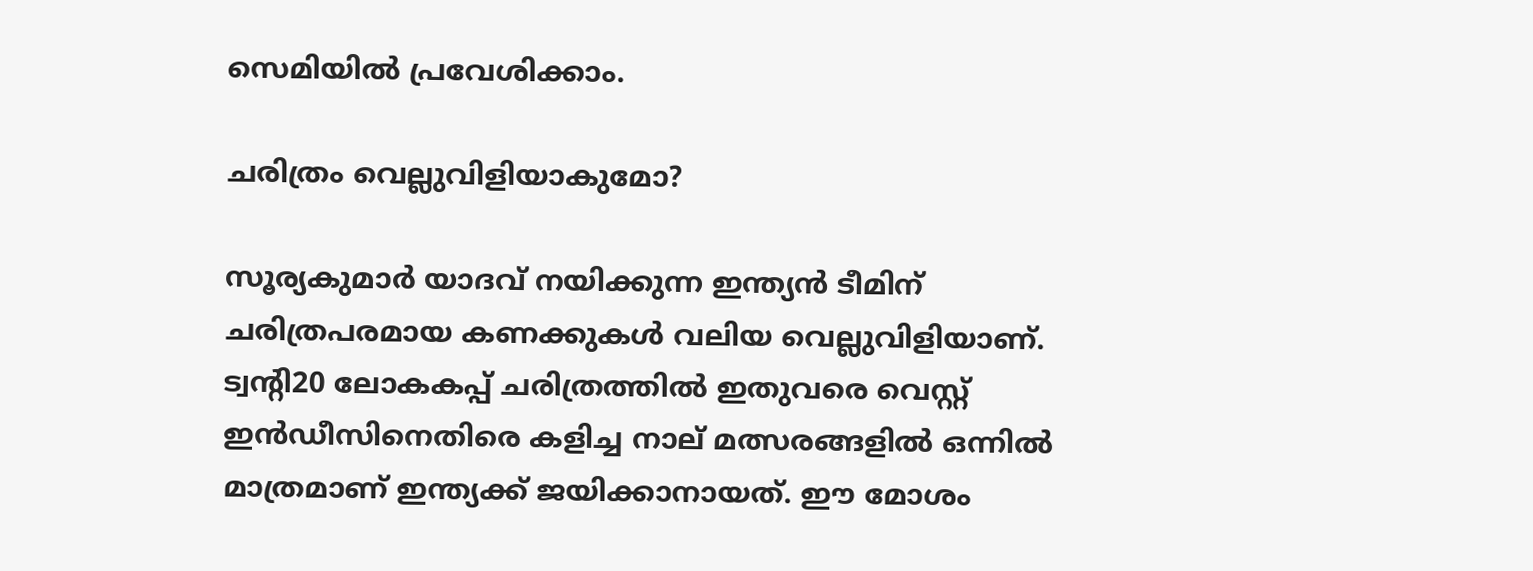സെമിയില്‍ പ്രവേശിക്കാം.

ചരിത്രം വെല്ലുവിളിയാകുമോ?

സൂര്യകുമാര്‍ യാദവ് നയിക്കുന്ന ഇന്ത്യന്‍ ടീമിന് ചരിത്രപരമായ കണക്കുകള്‍ വലിയ വെല്ലുവിളിയാണ്. ട്വന്റി20 ലോകകപ്പ് ചരിത്രത്തില്‍ ഇതുവരെ വെസ്റ്റ് ഇന്‍ഡീസിനെതിരെ കളിച്ച നാല് മത്സരങ്ങളില്‍ ഒന്നില്‍ മാത്രമാണ് ഇന്ത്യക്ക് ജയിക്കാനായത്. ഈ മോശം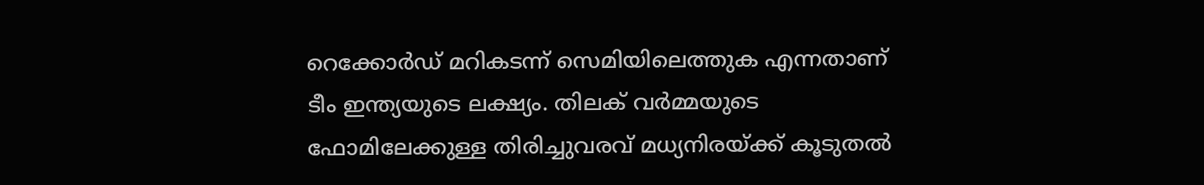റെക്കോര്‍ഡ് മറികടന്ന് സെമിയിലെത്തുക എന്നതാണ് ടീം ഇന്ത്യയുടെ ലക്ഷ്യം. തിലക് വര്‍മ്മയുടെ ഫോമിലേക്കുള്ള തിരിച്ചുവരവ് മധ്യനിരയ്ക്ക് കൂടുതല്‍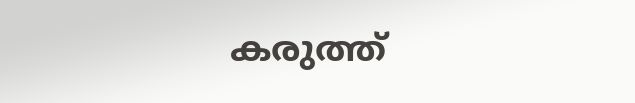കരുത്ത്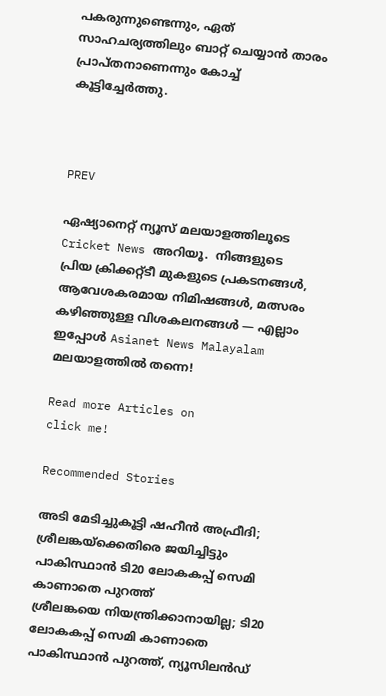പകരുന്നുണ്ടെന്നും, ഏത് സാഹചര്യത്തിലും ബാറ്റ് ചെയ്യാന്‍ താരം പ്രാപ്തനാണെന്നും കോച്ച് കൂട്ടിച്ചേര്‍ത്തു.



PREV

ഏഷ്യാനെറ്റ് ന്യൂസ് മലയാളത്തിലൂടെ  Cricket News അറിയൂ.  നിങ്ങളുടെ പ്രിയ ക്രിക്കറ്റ്ടീ മുകളുടെ പ്രകടനങ്ങൾ, ആവേശകരമായ നിമിഷങ്ങൾ, മത്സരം കഴിഞ്ഞുള്ള വിശകലനങ്ങൾ — എല്ലാം ഇപ്പോൾ Asianet News Malayalam മലയാളത്തിൽ തന്നെ!

Read more Articles on
click me!

Recommended Stories

അടി മേടിച്ചുകൂട്ടി ഷഹീന്‍ അഫ്രീദി; ശ്രീലങ്കയ്‌ക്കെതിരെ ജയിച്ചിട്ടും പാകിസ്ഥാന്‍ ടി20 ലോകകപ്പ് സെമി കാണാതെ പുറത്ത്
ശ്രീലങ്കയെ നിയന്ത്രിക്കാനായില്ല; ടി20 ലോകകപ്പ് സെമി കാണാതെ പാകിസ്ഥാന്‍ പുറത്ത്, ന്യൂസിലന്‍ഡ്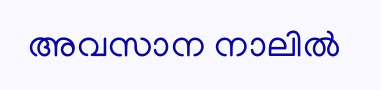അവസാന നാലില്‍